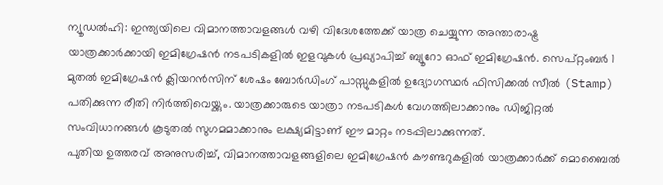ന്യൂഡൽഹി: ഇന്ത്യയിലെ വിമാനത്താവളങ്ങൾ വഴി വിദേശത്തേക്ക് യാത്ര ചെയ്യുന്ന അന്താരാഷ്ട്ര യാത്രക്കാർക്കായി ഇമിഗ്രേഷൻ നടപടികളിൽ ഇളവുകൾ പ്രഖ്യാപിച്ച് ബ്യൂറോ ഓഫ് ഇമിഗ്രേഷൻ. സെപ്റ്റംബർ 1 മുതൽ ഇമിഗ്രേഷൻ ക്ലിയറൻസിന് ശേഷം ബോർഡിംഗ് പാസ്സുകളിൽ ഉദ്യോഗസ്ഥർ ഫിസിക്കൽ സീൽ (Stamp) പതിക്കുന്ന രീതി നിർത്തിവെയ്ക്കും. യാത്രക്കാരുടെ യാത്രാ നടപടികൾ വേഗത്തിലാക്കാനും ഡിജിറ്റൽ സംവിധാനങ്ങൾ കൂടുതൽ സുഗമമാക്കാനും ലക്ഷ്യമിട്ടാണ് ഈ മാറ്റം നടപ്പിലാക്കുന്നത്.
പുതിയ ഉത്തരവ് അനുസരിച്ച്, വിമാനത്താവളങ്ങളിലെ ഇമിഗ്രേഷൻ കൗണ്ടറുകളിൽ യാത്രക്കാർക്ക് മൊബൈൽ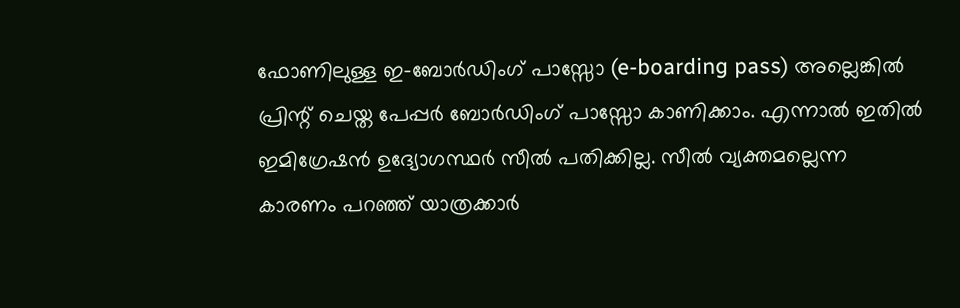ഫോണിലുള്ള ഇ-ബോർഡിംഗ് പാസ്സോ (e-boarding pass) അല്ലെങ്കിൽ പ്രിന്റ് ചെയ്ത പേപ്പർ ബോർഡിംഗ് പാസ്സോ കാണിക്കാം. എന്നാൽ ഇതിൽ ഇമിഗ്രേഷൻ ഉദ്യോഗസ്ഥർ സീൽ പതിക്കില്ല. സീൽ വ്യക്തമല്ലെന്ന കാരണം പറഞ്ഞ് യാത്രക്കാർ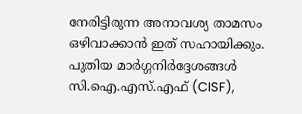നേരിട്ടിരുന്ന അനാവശ്യ താമസം ഒഴിവാക്കാൻ ഇത് സഹായിക്കും. പുതിയ മാർഗ്ഗനിർദ്ദേശങ്ങൾ സി.ഐ.എസ്.എഫ് (CISF),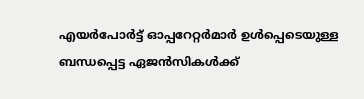എയർപോർട്ട് ഓപ്പറേറ്റർമാർ ഉൾപ്പെടെയുള്ള ബന്ധപ്പെട്ട ഏജൻസികൾക്ക്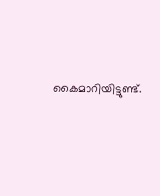കൈമാറിയിട്ടുണ്ട്.